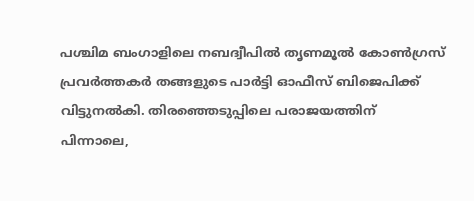പശ്ചിമ ബംഗാളിലെ നബദ്വീപിൽ തൃണമൂൽ കോൺഗ്രസ് പ്രവർത്തകർ തങ്ങളുടെ പാർട്ടി ഓഫീസ് ബിജെപിക്ക് വിട്ടുനൽകി. തിരഞ്ഞെടുപ്പിലെ പരാജയത്തിന് പിന്നാലെ,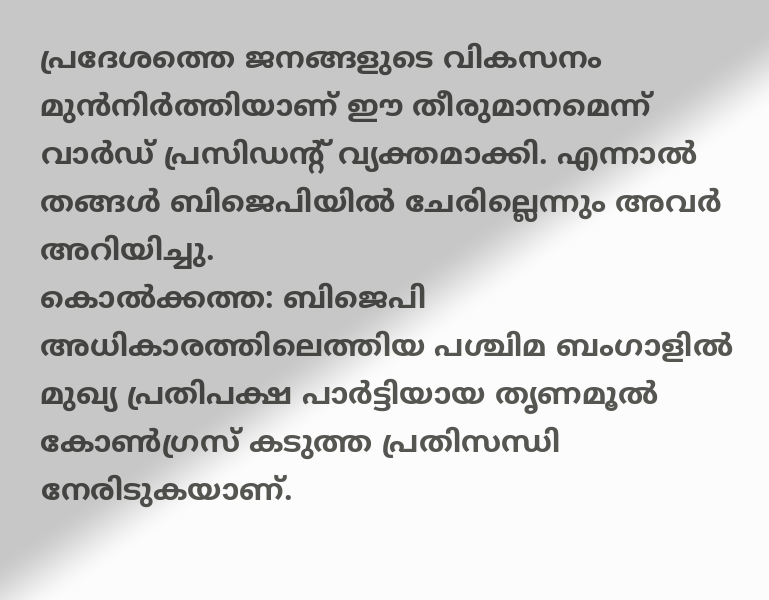പ്രദേശത്തെ ജനങ്ങളുടെ വികസനം മുൻനിർത്തിയാണ് ഈ തീരുമാനമെന്ന് വാർഡ് പ്രസിഡന്റ് വ്യക്തമാക്കി. എന്നാൽ തങ്ങൾ ബിജെപിയിൽ ചേരില്ലെന്നും അവർ അറിയിച്ചു.
കൊൽക്കത്ത: ബിജെപി അധികാരത്തിലെത്തിയ പശ്ചിമ ബംഗാളിൽ മുഖ്യ പ്രതിപക്ഷ പാർട്ടിയായ തൃണമൂൽ കോൺഗ്രസ് കടുത്ത പ്രതിസന്ധി നേരിടുകയാണ്.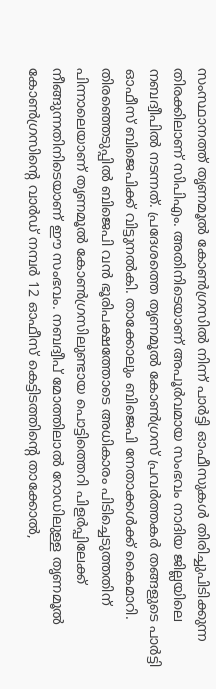സംസ്ഥാനത്ത് തൃണമൂൽ കോൺഗ്രസിൽ നിന്ന് പാർട്ടി ഓഫീസുകൾ തിരിച്ചുപിടിക്കുന്ന തിരക്കിലാണ് സിപിഎം. അതിനിടെയാണ് അപൂർവമായ സംഭവം നാദിയ ജില്ലയിലെ നബദ്വീപിൽ നടന്നത്. പ്രദേശത്തെ തൃണമൂൽ കോൺഗ്രസ് പ്രവർത്തകർ തങ്ങളുടെ പാർട്ടി ഓഫീസ് ബിജെപിക്ക് വിട്ടുനൽകി. താക്കോലും ബിജെപി നേതാക്കൾക്ക് കൈമാറി.
തിരഞ്ഞെടുപ്പിൽ ബിജെപി വൻ ഭൂരിപക്ഷത്തോടെ അധികാരം പിടിച്ചെടുത്തതിന് പിന്നാലെയാണ് തൃണമൂൽ കോൺഗ്രസിലുണ്ടായ പൊട്ടിത്തെറി പിളർപ്പിലേക്ക് നീങ്ങുന്നതിനിടെയാണ് ഈ സംഭവം. നബദ്വീപ് മോത്തിലാൽ റോഡിലുള്ള തൃണമൂൽ കോൺഗ്രസിന്റെ വാർഡ് നമ്പർ 12 ഓഫീസ് കെട്ടിടത്തിന്റെ താക്കോൽ,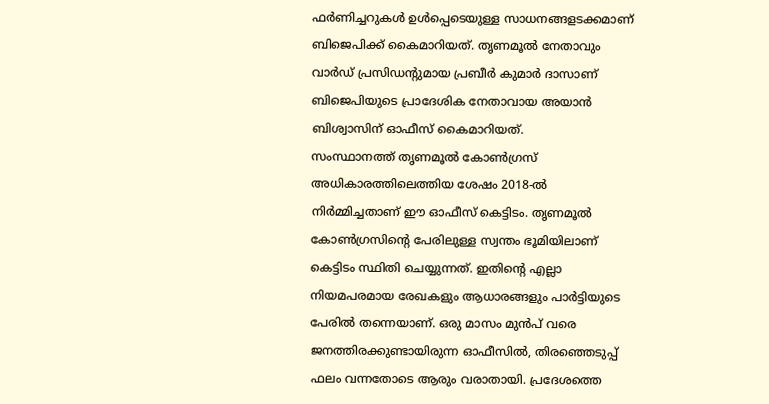ഫർണിച്ചറുകൾ ഉൾപ്പെടെയുള്ള സാധനങ്ങളടക്കമാണ് ബിജെപിക്ക് കൈമാറിയത്. തൃണമൂൽ നേതാവും വാർഡ് പ്രസിഡന്റുമായ പ്രബീർ കുമാർ ദാസാണ് ബിജെപിയുടെ പ്രാദേശിക നേതാവായ അയാൻ ബിശ്വാസിന് ഓഫീസ് കൈമാറിയത്.
സംസ്ഥാനത്ത് തൃണമൂൽ കോൺഗ്രസ് അധികാരത്തിലെത്തിയ ശേഷം 2018-ൽ നിർമ്മിച്ചതാണ് ഈ ഓഫീസ് കെട്ടിടം. തൃണമൂൽ കോൺഗ്രസിന്റെ പേരിലുള്ള സ്വന്തം ഭൂമിയിലാണ് കെട്ടിടം സ്ഥിതി ചെയ്യുന്നത്. ഇതിന്റെ എല്ലാ നിയമപരമായ രേഖകളും ആധാരങ്ങളും പാർട്ടിയുടെ പേരിൽ തന്നെയാണ്. ഒരു മാസം മുൻപ് വരെ ജനത്തിരക്കുണ്ടായിരുന്ന ഓഫീസിൽ, തിരഞ്ഞെടുപ്പ് ഫലം വന്നതോടെ ആരും വരാതായി. പ്രദേശത്തെ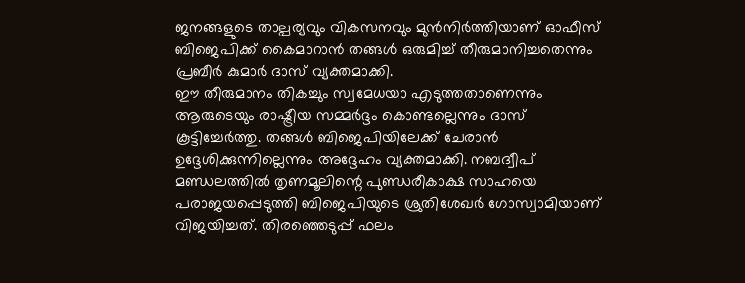ജനങ്ങളുടെ താല്പര്യവും വികസനവും മുൻനിർത്തിയാണ് ഓഫീസ് ബിജെപിക്ക് കൈമാറാൻ തങ്ങൾ ഒരുമിച്ച് തീരുമാനിച്ചതെന്നും പ്രബീർ കുമാർ ദാസ് വ്യക്തമാക്കി.
ഈ തീരുമാനം തികച്ചും സ്വമേധയാ എടുത്തതാണെന്നും ആരുടെയും രാഷ്ട്രീയ സമ്മർദ്ദം കൊണ്ടല്ലെന്നും ദാസ് കൂട്ടിച്ചേർത്തു. തങ്ങൾ ബിജെപിയിലേക്ക് ചേരാൻ ഉദ്ദേശിക്കുന്നില്ലെന്നും അദ്ദേഹം വ്യക്തമാക്കി. നബദ്വീപ് മണ്ഡലത്തിൽ തൃണമൂലിന്റെ പുണ്ഡരീകാക്ഷ സാഹയെ പരാജയപ്പെടുത്തി ബിജെപിയുടെ ശ്രുതിശേഖർ ഗോസ്വാമിയാണ് വിജയിച്ചത്. തിരഞ്ഞെടുപ്പ് ഫലം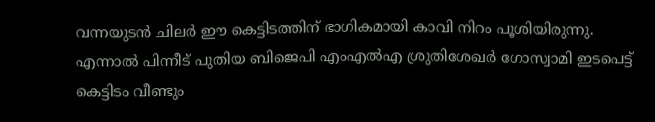വന്നയുടൻ ചിലർ ഈ കെട്ടിടത്തിന് ഭാഗികമായി കാവി നിറം പൂശിയിരുന്നു. എന്നാൽ പിന്നീട് പുതിയ ബിജെപി എംഎൽഎ ശ്രുതിശേഖർ ഗോസ്വാമി ഇടപെട്ട് കെട്ടിടം വീണ്ടും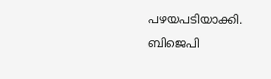പഴയപടിയാക്കി. ബിജെപി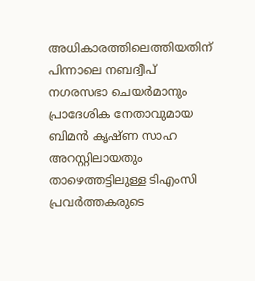അധികാരത്തിലെത്തിയതിന് പിന്നാലെ നബദ്വീപ് നഗരസഭാ ചെയർമാനും പ്രാദേശിക നേതാവുമായ ബിമൻ കൃഷ്ണ സാഹ അറസ്റ്റിലായതും താഴെത്തട്ടിലുള്ള ടിഎംസി പ്രവർത്തകരുടെ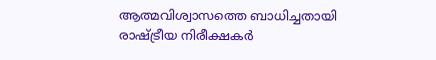ആത്മവിശ്വാസത്തെ ബാധിച്ചതായി രാഷ്ട്രീയ നിരീക്ഷകർ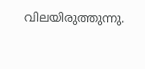വിലയിരുത്തുന്നു.